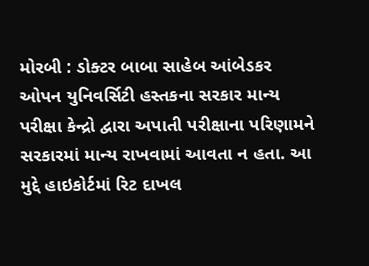મોરબી : ડોક્ટર બાબા સાહેબ આંબેડકર ઓપન યુનિવર્સિટી હસ્તકના સરકાર માન્ય પરીક્ષા કેન્દ્રો દ્વારા અપાતી પરીક્ષાના પરિણામને સરકારમાં માન્ય રાખવામાં આવતા ન હતા. આ મુદ્દે હાઇકોર્ટમાં રિટ દાખલ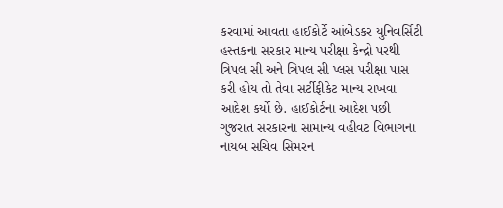કરવામાં આવતા હાઈકોર્ટે આંબેડકર યુનિવર્સિટી હસ્તકના સરકાર માન્ય પરીક્ષા કેન્દ્રો પરથી ત્રિપલ સી અને ત્રિપલ સી પ્લસ પરીક્ષા પાસ કરી હોય તો તેવા સર્ટીફીકેટ માન્ય રાખવા આદેશ કર્યો છે. હાઈકોર્ટના આદેશ પછી ગુજરાત સરકારના સામાન્ય વહીવટ વિભાગના નાયબ સચિવ સિમરન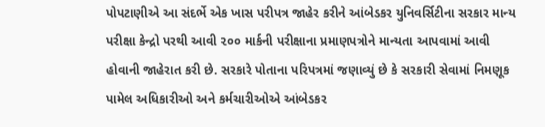પોપટાણીએ આ સંદર્ભે એક ખાસ પરીપત્ર જાહેર કરીને આંબેડકર યુનિવર્સિટીના સરકાર માન્ય પરીક્ષા કેન્દ્રો પરથી આવી ૨૦૦ માર્કની પરીક્ષાના પ્રમાણપત્રોને માન્યતા આપવામાં આવી હોવાની જાહેરાત કરી છે. સરકારે પોતાના પરિપત્રમાં જણાવ્યું છે કે સરકારી સેવામાં નિમણૂક પામેલ અધિકારીઓ અને કર્મચારીઓએ આંબેડકર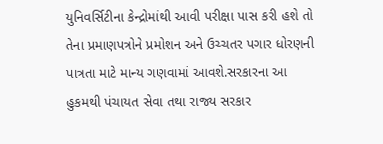યુનિવર્સિટીના કેન્દ્રોમાંથી આવી પરીક્ષા પાસ કરી હશે તો તેના પ્રમાણપત્રોને પ્રમોશન અને ઉચ્ચતર પગાર ધોરણની પાત્રતા માટે માન્ય ગણવામાં આવશે.સરકારના આ હુકમથી પંચાયત સેવા તથા રાજ્ય સરકાર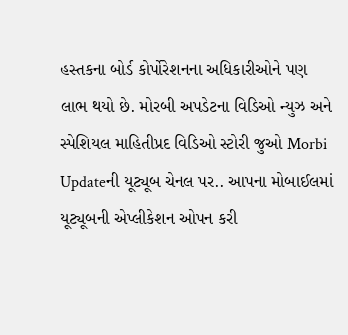હસ્તકના બોર્ડ કોર્પોરેશનના અધિકારીઓને પણ લાભ થયો છે. મોરબી અપડેટના વિડિઓ ન્યુઝ અને સ્પેશિયલ માહિતીપ્રદ વિડિઓ સ્ટોરી જુઓ Morbi Updateની યૂટ્યૂબ ચેનલ પર.. આપના મોબાઈલમાં યૂટ્યૂબની એપ્લીકેશન ઓપન કરી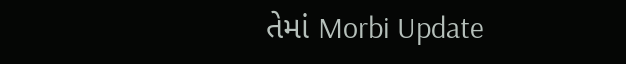તેમાં Morbi Update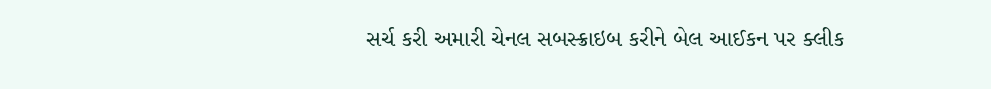સર્ચ કરી અમારી ચેનલ સબસ્ક્રાઇબ કરીને બેલ આઈકન પર ક્લીક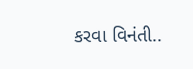કરવા વિનંતી..